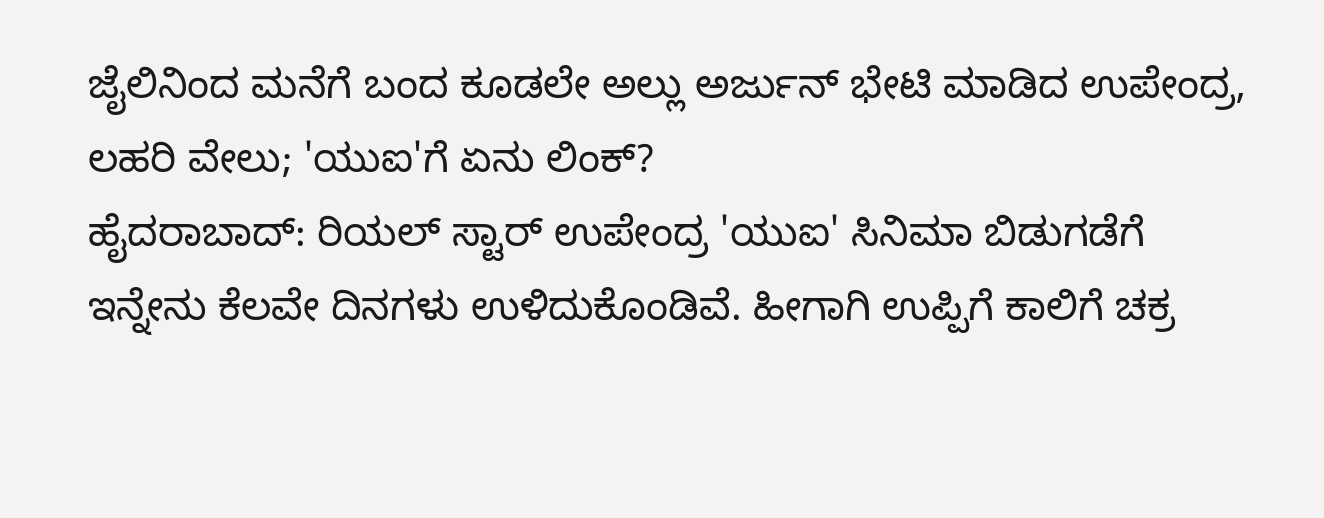ಜೈಲಿನಿಂದ ಮನೆಗೆ ಬಂದ ಕೂಡಲೇ ಅಲ್ಲು ಅರ್ಜುನ್ ಭೇಟಿ ಮಾಡಿದ ಉಪೇಂದ್ರ, ಲಹರಿ ವೇಲು; 'ಯುಐ'ಗೆ ಏನು ಲಿಂಕ್?
ಹೈದರಾಬಾದ್: ರಿಯಲ್ ಸ್ಟಾರ್ ಉಪೇಂದ್ರ 'ಯುಐ' ಸಿನಿಮಾ ಬಿಡುಗಡೆಗೆ ಇನ್ನೇನು ಕೆಲವೇ ದಿನಗಳು ಉಳಿದುಕೊಂಡಿವೆ. ಹೀಗಾಗಿ ಉಪ್ಪಿಗೆ ಕಾಲಿಗೆ ಚಕ್ರ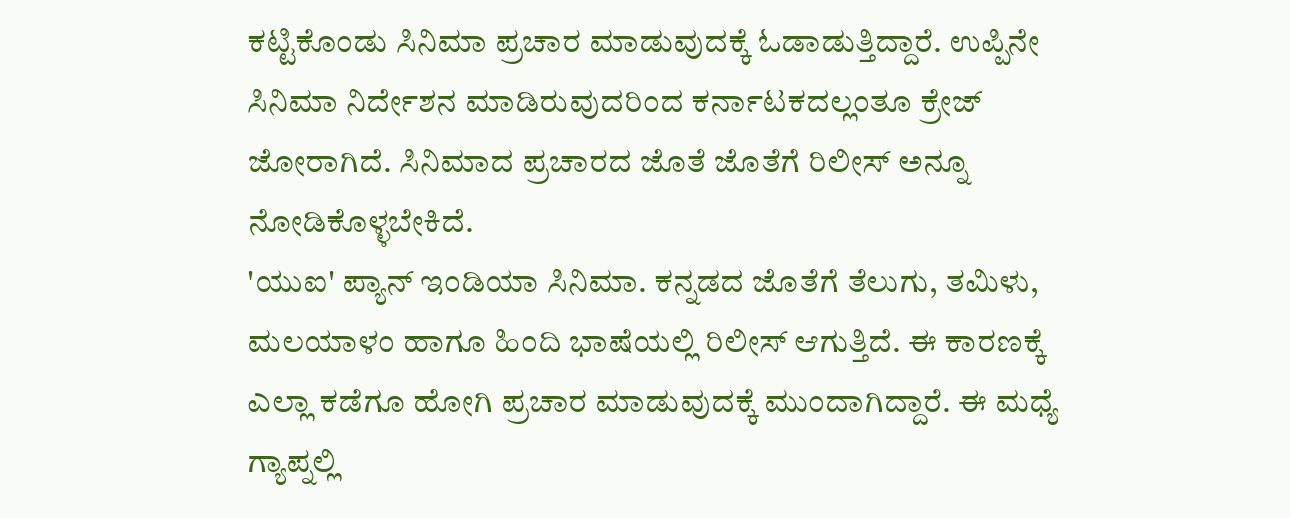ಕಟ್ಟಿಕೊಂಡು ಸಿನಿಮಾ ಪ್ರಚಾರ ಮಾಡುವುದಕ್ಕೆ ಓಡಾಡುತ್ತಿದ್ದಾರೆ. ಉಪ್ಪಿನೇ ಸಿನಿಮಾ ನಿರ್ದೇಶನ ಮಾಡಿರುವುದರಿಂದ ಕರ್ನಾಟಕದಲ್ಲಂತೂ ಕ್ರೇಜ್ ಜೋರಾಗಿದೆ. ಸಿನಿಮಾದ ಪ್ರಚಾರದ ಜೊತೆ ಜೊತೆಗೆ ರಿಲೀಸ್ ಅನ್ನೂ ನೋಡಿಕೊಳ್ಳಬೇಕಿದೆ.
'ಯುಐ' ಪ್ಯಾನ್ ಇಂಡಿಯಾ ಸಿನಿಮಾ. ಕನ್ನಡದ ಜೊತೆಗೆ ತೆಲುಗು, ತಮಿಳು, ಮಲಯಾಳಂ ಹಾಗೂ ಹಿಂದಿ ಭಾಷೆಯಲ್ಲಿ ರಿಲೀಸ್ ಆಗುತ್ತಿದೆ. ಈ ಕಾರಣಕ್ಕೆ ಎಲ್ಲಾ ಕಡೆಗೂ ಹೋಗಿ ಪ್ರಚಾರ ಮಾಡುವುದಕ್ಕೆ ಮುಂದಾಗಿದ್ದಾರೆ. ಈ ಮಧ್ಯೆ ಗ್ಯಾಪ್ನಲ್ಲಿ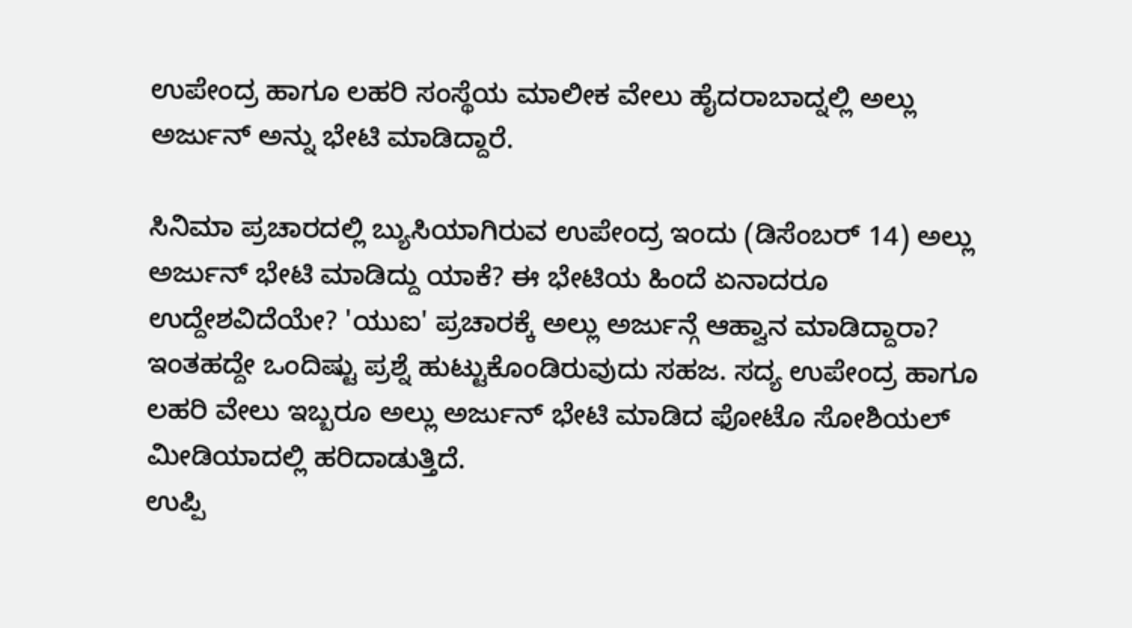ಉಪೇಂದ್ರ ಹಾಗೂ ಲಹರಿ ಸಂಸ್ಥೆಯ ಮಾಲೀಕ ವೇಲು ಹೈದರಾಬಾದ್ನಲ್ಲಿ ಅಲ್ಲು ಅರ್ಜುನ್ ಅನ್ನು ಭೇಟಿ ಮಾಡಿದ್ದಾರೆ.

ಸಿನಿಮಾ ಪ್ರಚಾರದಲ್ಲಿ ಬ್ಯುಸಿಯಾಗಿರುವ ಉಪೇಂದ್ರ ಇಂದು (ಡಿಸೆಂಬರ್ 14) ಅಲ್ಲು ಅರ್ಜುನ್ ಭೇಟಿ ಮಾಡಿದ್ದು ಯಾಕೆ? ಈ ಭೇಟಿಯ ಹಿಂದೆ ಏನಾದರೂ ಉದ್ದೇಶವಿದೆಯೇ? 'ಯುಐ' ಪ್ರಚಾರಕ್ಕೆ ಅಲ್ಲು ಅರ್ಜುನ್ಗೆ ಆಹ್ವಾನ ಮಾಡಿದ್ದಾರಾ? ಇಂತಹದ್ದೇ ಒಂದಿಷ್ಟು ಪ್ರಶ್ನೆ ಹುಟ್ಟುಕೊಂಡಿರುವುದು ಸಹಜ. ಸದ್ಯ ಉಪೇಂದ್ರ ಹಾಗೂ ಲಹರಿ ವೇಲು ಇಬ್ಬರೂ ಅಲ್ಲು ಅರ್ಜುನ್ ಭೇಟಿ ಮಾಡಿದ ಫೋಟೊ ಸೋಶಿಯಲ್ ಮೀಡಿಯಾದಲ್ಲಿ ಹರಿದಾಡುತ್ತಿದೆ.
ಉಪ್ಪಿ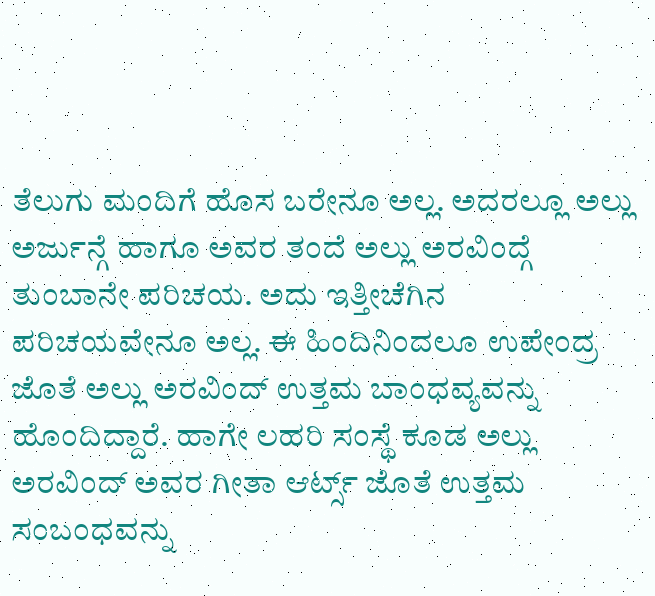ತೆಲುಗು ಮಂದಿಗೆ ಹೊಸ ಬರೇನೂ ಅಲ್ಲ. ಅದರಲ್ಲೂ ಅಲ್ಲು ಅರ್ಜುನ್ಗೆ ಹಾಗೂ ಅವರ ತಂದೆ ಅಲ್ಲು ಅರವಿಂದ್ಗೆ ತುಂಬಾನೇ ಪರಿಚಯ. ಅದು ಇತ್ತೀಚೆಗಿನ ಪರಿಚಯವೇನೂ ಅಲ್ಲ. ಈ ಹಿಂದಿನಿಂದಲೂ ಉಪೇಂದ್ರ ಜೊತೆ ಅಲ್ಲು ಅರವಿಂದ್ ಉತ್ತಮ ಬಾಂಧವ್ಯವನ್ನು ಹೊಂದಿದ್ದಾರೆ. ಹಾಗೇ ಲಹರಿ ಸಂಸ್ಥೆ ಕೂಡ ಅಲ್ಲು ಅರವಿಂದ್ ಅವರ ಗೀತಾ ಆರ್ಟ್ಸ್ ಜೊತೆ ಉತ್ತಮ ಸಂಬಂಧವನ್ನು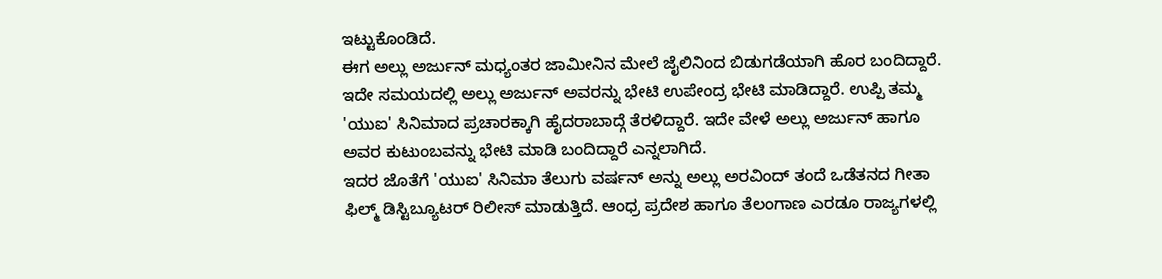ಇಟ್ಟುಕೊಂಡಿದೆ.
ಈಗ ಅಲ್ಲು ಅರ್ಜುನ್ ಮಧ್ಯಂತರ ಜಾಮೀನಿನ ಮೇಲೆ ಜೈಲಿನಿಂದ ಬಿಡುಗಡೆಯಾಗಿ ಹೊರ ಬಂದಿದ್ದಾರೆ. ಇದೇ ಸಮಯದಲ್ಲಿ ಅಲ್ಲು ಅರ್ಜುನ್ ಅವರನ್ನು ಭೇಟಿ ಉಪೇಂದ್ರ ಭೇಟಿ ಮಾಡಿದ್ದಾರೆ. ಉಪ್ಪಿ ತಮ್ಮ 'ಯುಐ' ಸಿನಿಮಾದ ಪ್ರಚಾರಕ್ಕಾಗಿ ಹೈದರಾಬಾದ್ಗೆ ತೆರಳಿದ್ದಾರೆ. ಇದೇ ವೇಳೆ ಅಲ್ಲು ಅರ್ಜುನ್ ಹಾಗೂ ಅವರ ಕುಟುಂಬವನ್ನು ಭೇಟಿ ಮಾಡಿ ಬಂದಿದ್ದಾರೆ ಎನ್ನಲಾಗಿದೆ.
ಇದರ ಜೊತೆಗೆ 'ಯುಐ' ಸಿನಿಮಾ ತೆಲುಗು ವರ್ಷನ್ ಅನ್ನು ಅಲ್ಲು ಅರವಿಂದ್ ತಂದೆ ಒಡೆತನದ ಗೀತಾ ಫಿಲ್ಮ್ ಡಿಸ್ಟಿಬ್ಯೂಟರ್ ರಿಲೀಸ್ ಮಾಡುತ್ತಿದೆ. ಆಂಧ್ರ ಪ್ರದೇಶ ಹಾಗೂ ತೆಲಂಗಾಣ ಎರಡೂ ರಾಜ್ಯಗಳಲ್ಲಿ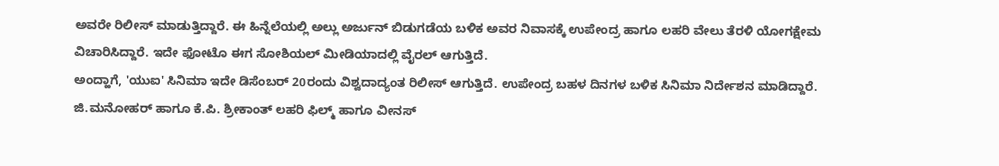ಅವರೇ ರಿಲೀಸ್ ಮಾಡುತ್ತಿದ್ದಾರೆ. ಈ ಹಿನ್ನೆಲೆಯಲ್ಲಿ ಅಲ್ಲು ಅರ್ಜುನ್ ಬಿಡುಗಡೆಯ ಬಳಿಕ ಅವರ ನಿವಾಸಕ್ಕೆ ಉಪೇಂದ್ರ ಹಾಗೂ ಲಹರಿ ವೇಲು ತೆರಳಿ ಯೋಗಕ್ಷೇಮ ವಿಚಾರಿಸಿದ್ದಾರೆ. ಇದೇ ಫೋಟೊ ಈಗ ಸೋಶಿಯಲ್ ಮೀಡಿಯಾದಲ್ಲಿ ವೈರಲ್ ಆಗುತ್ತಿದೆ.
ಅಂದ್ಹಾಗೆ, 'ಯುಐ' ಸಿನಿಮಾ ಇದೇ ಡಿಸೆಂಬರ್ 20ರಂದು ವಿಶ್ವದಾದ್ಯಂತ ರಿಲೀಸ್ ಆಗುತ್ತಿದೆ. ಉಪೇಂದ್ರ ಬಹಳ ದಿನಗಳ ಬಳಿಕ ಸಿನಿಮಾ ನಿರ್ದೇಶನ ಮಾಡಿದ್ದಾರೆ. ಜಿ.ಮನೋಹರ್ ಹಾಗೂ ಕೆ.ಪಿ. ಶ್ರೀಕಾಂತ್ ಲಹರಿ ಫಿಲ್ಮ್ ಹಾಗೂ ವೀನಸ್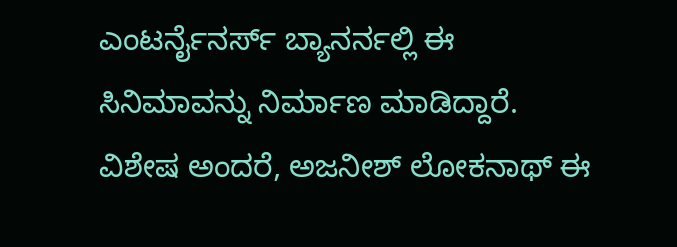ಎಂಟರ್ನೈನರ್ಸ್ ಬ್ಯಾನರ್ನಲ್ಲಿ ಈ ಸಿನಿಮಾವನ್ನು ನಿರ್ಮಾಣ ಮಾಡಿದ್ದಾರೆ. ವಿಶೇಷ ಅಂದರೆ, ಅಜನೀಶ್ ಲೋಕನಾಥ್ ಈ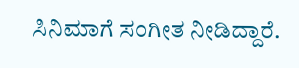ಸಿನಿಮಾಗೆ ಸಂಗೀತ ನೀಡಿದ್ದಾರೆ.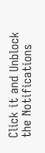Click it and Unblock the Notifications